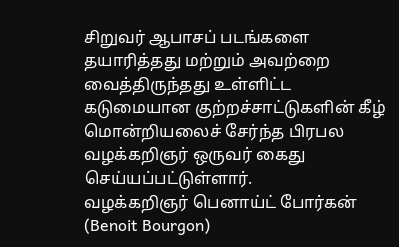சிறுவர் ஆபாசப் படங்களை தயாரித்தது மற்றும் அவற்றை வைத்திருந்தது உள்ளிட்ட கடுமையான குற்றச்சாட்டுகளின் கீழ் மொன்றியலைச் சேர்ந்த பிரபல வழக்கறிஞர் ஒருவர் கைது செய்யப்பட்டுள்ளார்.
வழக்கறிஞர் பெனாய்ட் போர்கன் (Benoit Bourgon)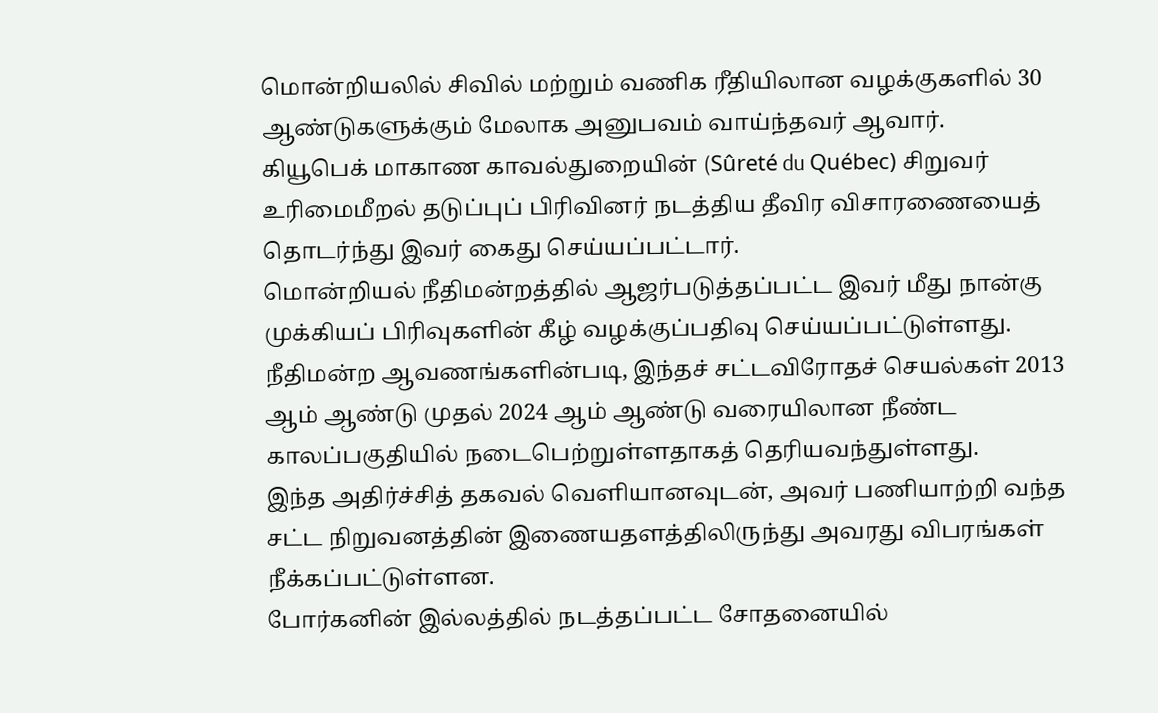மொன்றியலில் சிவில் மற்றும் வணிக ரீதியிலான வழக்குகளில் 30 ஆண்டுகளுக்கும் மேலாக அனுபவம் வாய்ந்தவர் ஆவார்.
கியூபெக் மாகாண காவல்துறையின் (Sûreté du Québec) சிறுவர் உரிமைமீறல் தடுப்புப் பிரிவினர் நடத்திய தீவிர விசாரணையைத் தொடர்ந்து இவர் கைது செய்யப்பட்டார்.
மொன்றியல் நீதிமன்றத்தில் ஆஜர்படுத்தப்பட்ட இவர் மீது நான்கு முக்கியப் பிரிவுகளின் கீழ் வழக்குப்பதிவு செய்யப்பட்டுள்ளது.
நீதிமன்ற ஆவணங்களின்படி, இந்தச் சட்டவிரோதச் செயல்கள் 2013 ஆம் ஆண்டு முதல் 2024 ஆம் ஆண்டு வரையிலான நீண்ட காலப்பகுதியில் நடைபெற்றுள்ளதாகத் தெரியவந்துள்ளது.
இந்த அதிர்ச்சித் தகவல் வெளியானவுடன், அவர் பணியாற்றி வந்த சட்ட நிறுவனத்தின் இணையதளத்திலிருந்து அவரது விபரங்கள் நீக்கப்பட்டுள்ளன.
போர்கனின் இல்லத்தில் நடத்தப்பட்ட சோதனையில்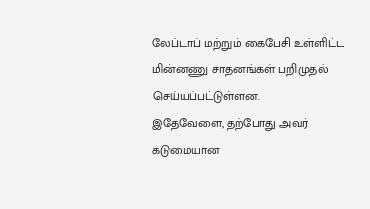லேப்டாப் மற்றும் கைபேசி உள்ளிட்ட மின்னணு சாதனங்கள் பறிமுதல் செய்யப்பட்டுள்ளன.
இதேவேளை, தற்போது அவர் கடுமையான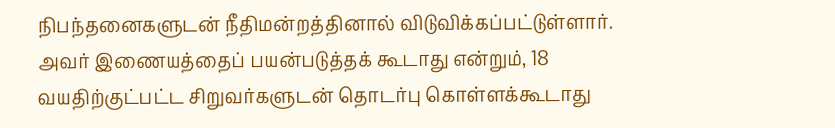நிபந்தனைகளுடன் நீதிமன்றத்தினால் விடுவிக்கப்பட்டுள்ளார்.
அவர் இணையத்தைப் பயன்படுத்தக் கூடாது என்றும், 18 வயதிற்குட்பட்ட சிறுவர்களுடன் தொடர்பு கொள்ளக்கூடாது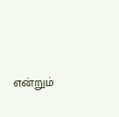என்றும்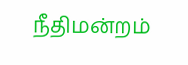நீதிமன்றம்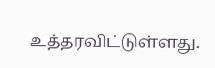உத்தரவிட்டுள்ளது.